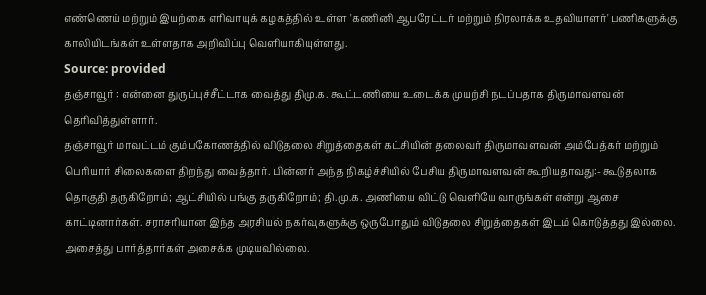எண்ணெய் மற்றும் இயற்கை எரிவாயுக் கழகத்தில் உள்ள 'கணினி ஆபரேட்டர் மற்றும் நிரலாக்க உதவியாளர்' பணிகளுக்கு காலியிடங்கள் உள்ளதாக அறிவிப்பு வெளியாகியுள்ளது.
Source: provided
தஞ்சாவூர் : என்னை துருப்புச்சீட்டாக வைத்து திமு.க. கூட்டணியை உடைக்க முயற்சி நடப்பதாக திருமாவளவன் தெரிவித்துள்ளார்.
தஞ்சாவூர் மாவட்டம் கும்பகோணத்தில் விடுதலை சிறுத்தைகள் கட்சியின் தலைவர் திருமாவளவன் அம்பேத்கர் மற்றும் பெரியார் சிலைகளை திறந்து வைத்தார். பின்னர் அந்த நிகழ்ச்சியில் பேசிய திருமாவளவன் கூறியதாவது:- கூடுதலாக தொகுதி தருகிறோம்; ஆட்சியில் பங்கு தருகிறோம்; தி.மு.க. அணியை விட்டு வெளியே வாருங்கள் என்று ஆசை காட்டினார்கள். சராசரியான இந்த அரசியல் நகர்வுகளுக்கு ஒருபோதும் விடுதலை சிறுத்தைகள் இடம் கொடுத்தது இல்லை. அசைத்து பார்த்தார்கள் அசைக்க முடியவில்லை.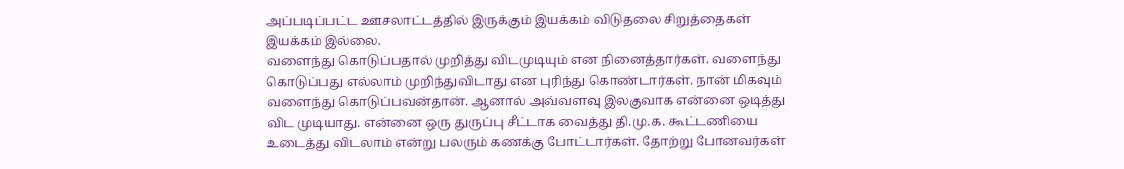அப்படிப்பட்ட ஊசலாட்டத்தில் இருக்கும் இயக்கம் விடுதலை சிறுத்தைகள் இயக்கம் இல்லை.
வளைந்து கொடுப்பதால் முறித்து விடமுடியும் என நினைத்தார்கள். வளைந்து கொடுப்பது எல்லாம் முறிந்துவிடாது என புரிந்து கொண்டார்கள். நான் மிகவும் வளைந்து கொடுப்பவன்தான். ஆனால் அவ்வளவு இலகுவாக என்னை ஒடித்து விட முடியாது. என்னை ஒரு துருப்பு சீட்டாக வைத்து தி.மு.க. கூட்டணியை உடைத்து விடலாம் என்று பலரும் கணக்கு போட்டார்கள். தோற்று போனவர்கள்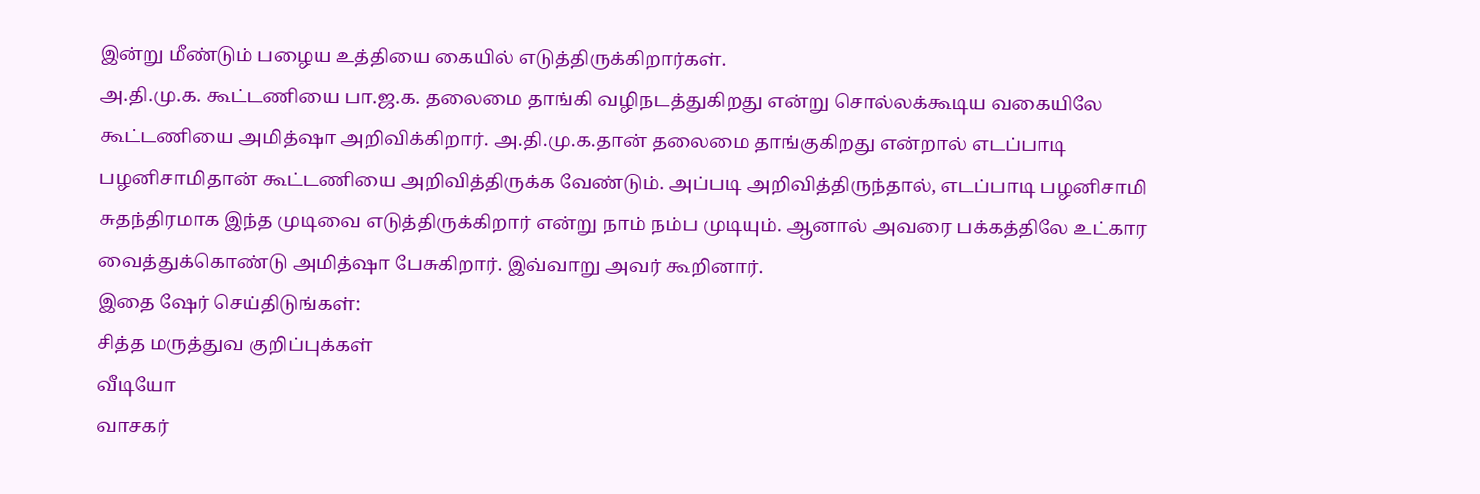இன்று மீண்டும் பழைய உத்தியை கையில் எடுத்திருக்கிறார்கள்.
அ.தி.மு.க. கூட்டணியை பா.ஜ.க. தலைமை தாங்கி வழிநடத்துகிறது என்று சொல்லக்கூடிய வகையிலே கூட்டணியை அமித்ஷா அறிவிக்கிறார். அ.தி.மு.க.தான் தலைமை தாங்குகிறது என்றால் எடப்பாடி பழனிசாமிதான் கூட்டணியை அறிவித்திருக்க வேண்டும். அப்படி அறிவித்திருந்தால், எடப்பாடி பழனிசாமி சுதந்திரமாக இந்த முடிவை எடுத்திருக்கிறார் என்று நாம் நம்ப முடியும். ஆனால் அவரை பக்கத்திலே உட்கார வைத்துக்கொண்டு அமித்ஷா பேசுகிறார். இவ்வாறு அவர் கூறினார்.
இதை ஷேர் செய்திடுங்கள்:
சித்த மருத்துவ குறிப்புக்கள்
வீடியோ
வாசகர்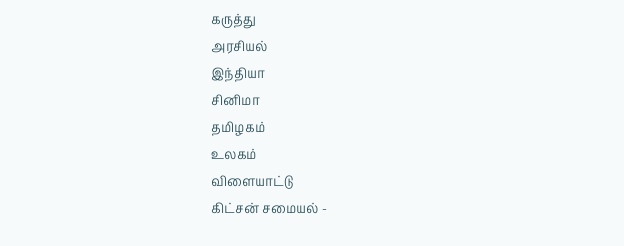கருத்து
அரசியல்
இந்தியா
சினிமா
தமிழகம்
உலகம்
விளையாட்டு
கிட்சன் சமையல் -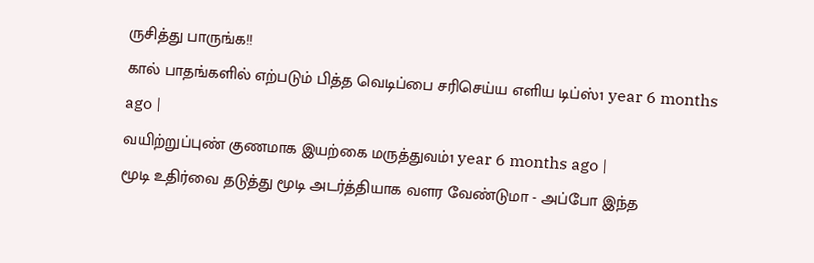ருசித்து பாருங்க!!
கால் பாதங்களில் எற்படும் பித்த வெடிப்பை சரிசெய்ய எளிய டிப்ஸ்1 year 6 months ago |
வயிற்றுப்புண் குணமாக இயற்கை மருத்துவம்1 year 6 months ago |
மூடி உதிர்வை தடுத்து மூடி அடர்த்தியாக வளர வேண்டுமா - அப்போ இந்த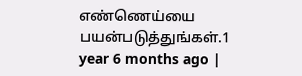எண்ணெய்யை பயன்படுத்துங்கள்.1 year 6 months ago |